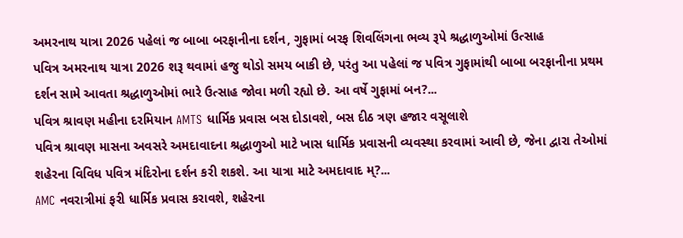અમરનાથ યાત્રા 2026 પહેલાં જ બાબા બરફાનીના દર્શન, ગુફામાં બરફ શિવલિંગના ભવ્ય રૂપે શ્રદ્ધાળુઓમાં ઉત્સાહ
પવિત્ર અમરનાથ યાત્રા 2026 શરૂ થવામાં હજુ થોડો સમય બાકી છે, પરંતુ આ પહેલાં જ પવિત્ર ગુફામાંથી બાબા બરફાનીના પ્રથમ દર્શન સામે આવતા શ્રદ્ધાળુઓમાં ભારે ઉત્સાહ જોવા મળી રહ્યો છે. આ વર્ષે ગુફામાં બન?...
પવિત્ર શ્રાવણ મહીના દરમિયાન AMTS ધાર્મિક પ્રવાસ બસ દોડાવશે, બસ દીઠ ત્રણ હજાર વસૂલાશે
પવિત્ર શ્રાવણ માસના અવસરે અમદાવાદના શ્રદ્ધાળુઓ માટે ખાસ ધાર્મિક પ્રવાસની વ્યવસ્થા કરવામાં આવી છે, જેના દ્વારા તેઓમાં શહેરના વિવિધ પવિત્ર મંદિરોના દર્શન કરી શકશે. આ યાત્રા માટે અમદાવાદ મ્?...
AMC નવરાત્રીમાં ફરી ધાર્મિક પ્રવાસ કરાવશે, શહેરના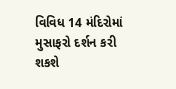વિવિધ 14 મંદિરોમાં મુસાફરો દર્શન કરી શકશે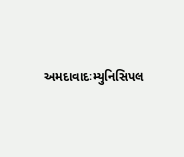અમદાવાદઃમ્યુનિસિપલ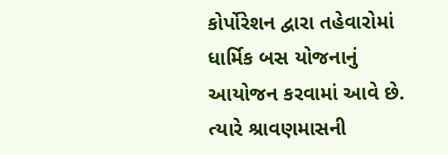કોર્પોરેશન દ્વારા તહેવારોમાં ધાર્મિક બસ યોજનાનું આયોજન કરવામાં આવે છે. ત્યારે શ્રાવણમાસની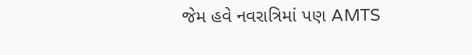જેમ હવે નવરાત્રિમાં પણ AMTS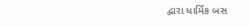દ્વારા ધાર્મિક બસ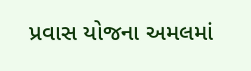પ્રવાસ યોજના અમલમાં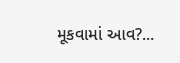મૂકવામાં આવ?...